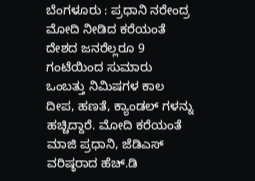ಬೆಂಗಳೂರು : ಪ್ರಧಾನಿ ನರೇಂದ್ರ ಮೋದಿ ನೀಡಿದ ಕರೆಯಂತೆ ದೇಶದ ಜನರೆಲ್ಲರೂ 9 ಗಂಟೆಯಿಂದ ಸುಮಾರು ಒಂಬತ್ತು ನಿಮಿಷಗಳ ಕಾಲ ದೀಪ, ಹಣತೆ, ಕ್ಯಾಂಡಲ್ ಗಳನ್ನು ಹಚ್ಚಿದ್ದಾರೆ. ಮೋದಿ ಕರೆಯಂತೆ ಮಾಜಿ ಪ್ರಧಾನಿ, ಜೆಡಿಎಸ್ ವರಿಷ್ಠರಾದ ಹೆಚ್.ಡಿ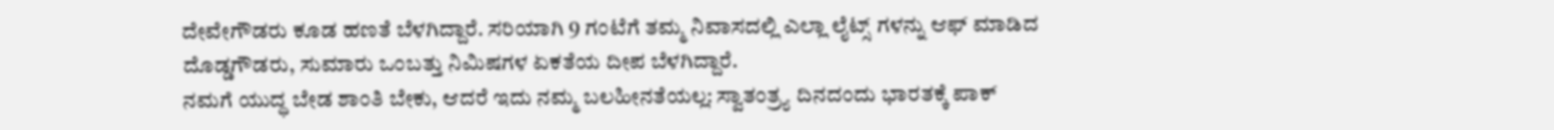ದೇವೇಗೌಡರು ಕೂಡ ಹಣತೆ ಬೆಳಗಿದ್ದಾರೆ. ಸರಿಯಾಗಿ 9 ಗಂಟೆಗೆ ತಮ್ಮ ನಿವಾಸದಲ್ಲಿ ಎಲ್ಲಾ ಲೈಟ್ಸ್ ಗಳನ್ನು ಆಫ್ ಮಾಡಿದ ದೊಡ್ಡಗೌಡರು, ಸುಮಾರು ಒಂಬತ್ತು ನಿಮಿಷಗಳ ಏಕತೆಯ ದೀಪ ಬೆಳಗಿದ್ದಾರೆ.
ನಮಗೆ ಯುದ್ಧ ಬೇಡ ಶಾಂತಿ ಬೇಕು, ಆದರೆ ಇದು ನಮ್ಮ ಬಲಹೀನತೆಯಲ್ಲ: ಸ್ವಾತಂತ್ರ್ಯ ದಿನದಂದು ಭಾರತಕ್ಕೆ ಪಾಕ್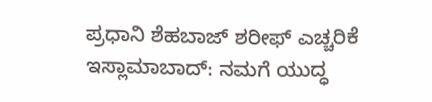ಪ್ರಧಾನಿ ಶೆಹಬಾಜ್ ಶರೀಫ್ ಎಚ್ಚರಿಕೆ
ಇಸ್ಲಾಮಾಬಾದ್: ನಮಗೆ ಯುದ್ಧ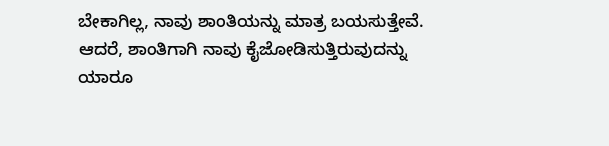ಬೇಕಾಗಿಲ್ಲ, ನಾವು ಶಾಂತಿಯನ್ನು ಮಾತ್ರ ಬಯಸುತ್ತೇವೆ. ಆದರೆ, ಶಾಂತಿಗಾಗಿ ನಾವು ಕೈಜೋಡಿಸುತ್ತಿರುವುದನ್ನು ಯಾರೂ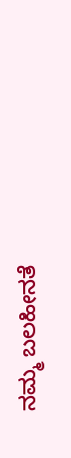ನಮ್ಮ ಬಲಹೀನತೆ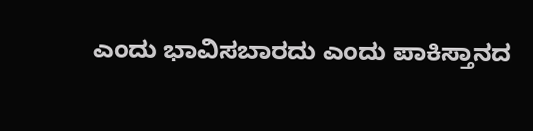ಎಂದು ಭಾವಿಸಬಾರದು ಎಂದು ಪಾಕಿಸ್ತಾನದ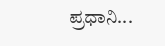ಪ್ರಧಾನಿ...